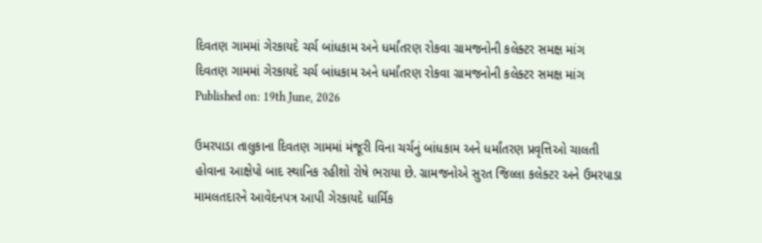દિવતણ ગામમાં ગેરકાયદે ચર્ચ બાંધકામ અને ધર્માંતરણ રોકવા ગ્રામજનોની કલેક્ટર સમક્ષ માંગ
દિવતણ ગામમાં ગેરકાયદે ચર્ચ બાંધકામ અને ધર્માંતરણ રોકવા ગ્રામજનોની કલેક્ટર સમક્ષ માંગ
Published on: 19th June, 2026

ઉમરપાડા તાલુકાના દિવતણ ગામમાં મંજૂરી વિના ચર્ચનું બાંધકામ અને ધર્માંતરણ પ્રવૃત્તિઓ ચાલતી હોવાના આક્ષેપો બાદ સ્થાનિક રહીશો રોષે ભરાયા છે. ગ્રામજનોએ સુરત જિલ્લા કલેક્ટર અને ઉમરપાડા મામલતદારને આવેદનપત્ર આપી ગેરકાયદે ધાર્મિક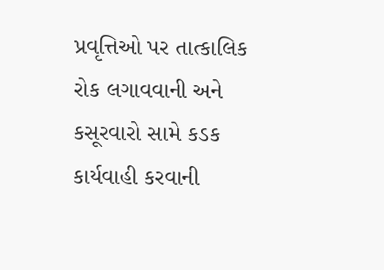પ્રવૃત્તિઓ પર તાત્કાલિક રોક લગાવવાની અને કસૂરવારો સામે કડક કાર્યવાહી કરવાની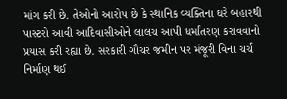માંગ કરી છે. તેઓનો આરોપ છે કે સ્થાનિક વ્યક્તિના ઘરે બહારથી પાસ્ટરો આવી આદિવાસીઓને લાલચ આપી ધર્માંતરણ કરાવવાનો પ્રયાસ કરી રહ્યા છે. સરકારી ગૌચર જમીન પર મંજૂરી વિના ચર્ચ નિર્માણ થઈ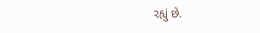રહ્યું છે.